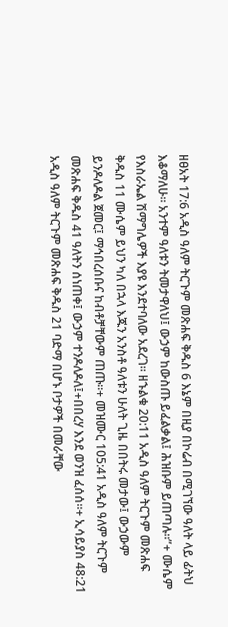ዘፀአት 17:6 አዲስ ዓለም ትርጉም መጽሐፍ ቅዱስ 6 እኔም በዚያ በኮሬብ በሚገኘው ዓለት ላይ ፊትህ እቆማለሁ። አንተም ዓለቱን ትመታዋለህ፤ ውኃም ከውስጡ ይፈልቃል፤ ሕዝቡም ይጠጣሉ።”+ ሙሴም የእስራኤል ሽማግሌዎች እያዩ እንደተባለው አደረገ። ዘኁልቁ 20:11 አዲስ ዓለም ትርጉም መጽሐፍ ቅዱስ 11 ሙሴም ይህን ካለ በኋላ እጁን አንስቶ ዓለቱን ሁለት ጊዜ በበትሩ መታው፤ ውኃውም ይንዶለዶል ጀመር፤ ማኅበረሰቡና ከብቶቻቸውም ጠጡ።+ መዝሙር 105:41 አዲስ ዓለም ትርጉም መጽሐፍ ቅዱስ 41 ዓለትን ሰነጠቀ፤ ውኃም ተንዶለዶለ፤+በበረሃ እንደ ወንዝ ፈሰሰ።+ ኢሳይያስ 48:21 አዲስ ዓለም ትርጉም መጽሐፍ ቅዱስ 21 ባድማ በሆኑ ቦታዎች በመራቸው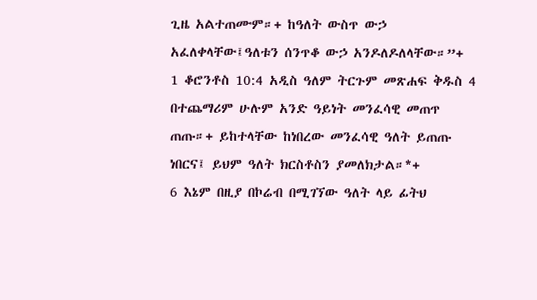ጊዜ አልተጠሙም።+ ከዓለት ውስጥ ውኃ አፈለቀላቸው፤ዓለቱን ሰንጥቆ ውኃ አንዶለዶለላቸው።”+ 1 ቆሮንቶስ 10:4 አዲስ ዓለም ትርጉም መጽሐፍ ቅዱስ 4 በተጨማሪም ሁሉም አንድ ዓይነት መንፈሳዊ መጠጥ ጠጡ።+ ይከተላቸው ከነበረው መንፈሳዊ ዓለት ይጠጡ ነበርና፤ ይህም ዓለት ክርስቶስን ያመለክታል።*+
6 እኔም በዚያ በኮሬብ በሚገኘው ዓለት ላይ ፊትህ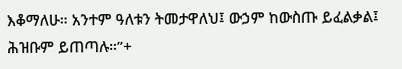እቆማለሁ። አንተም ዓለቱን ትመታዋለህ፤ ውኃም ከውስጡ ይፈልቃል፤ ሕዝቡም ይጠጣሉ።”+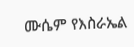ሙሴም የእስራኤል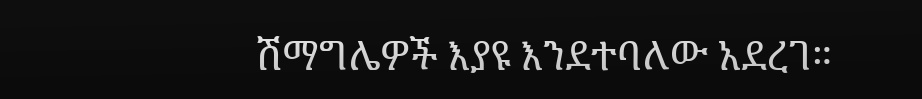ሽማግሌዎች እያዩ እንደተባለው አደረገ።